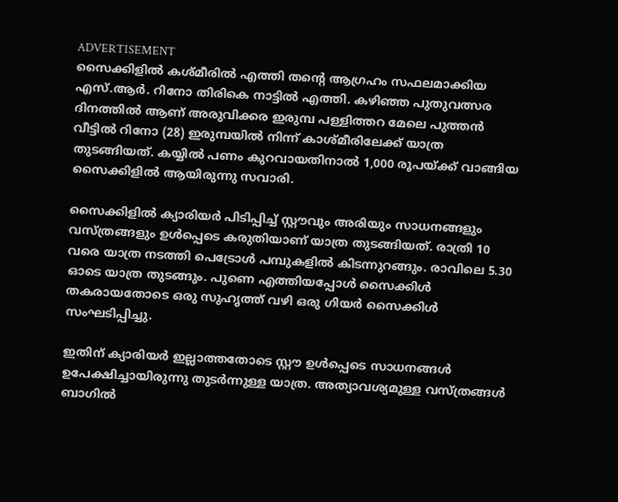ADVERTISEMENT
സൈക്കിളിൽ ‍കശ്മീരിൽ എത്തി തന്റെ ആഗ്രഹം സഫലമാക്കിയ എസ്.ആർ. റിനോ തിരികെ നാട്ടിൽ എത്തി. കഴിഞ്ഞ പുതുവത്സര ദിനത്തിൽ ആണ് അരുവിക്കര ഇരുമ്പ പള്ളിത്തറ മേലെ പുത്തൻ വീട്ടിൽ റിനോ (28) ഇരുമ്പയിൽ നിന്ന് കാശ്മീരിലേക്ക് യാത്ര തുടങ്ങിയത്. കയ്യിൽ പണം കുറവായതിനാൽ 1,000 രൂപയ്ക്ക് വാങ്ങിയ സൈക്കിളിൽ ആയിരുന്നു സവാരി.

സൈക്കിളിൽ ക്യാരിയർ പിടിപ്പിച്ച് സ്റ്റൗവും അരിയും സാധനങ്ങളും വസ്ത്രങ്ങളും ഉൾപ്പെടെ കരുതിയാണ് യാത്ര തുടങ്ങിയത്. രാത്രി 10 വരെ യാത്ര നടത്തി പെട്രോൾ പമ്പുകളിൽ കിടന്നുറങ്ങും. രാവിലെ 5.30 ഓടെ യാത്ര തുടങ്ങും. പുണെ എത്തിയപ്പോൾ സൈക്കിൾ തകരായതോടെ ഒരു സുഹൃത്ത് വഴി ഒരു ഗിയർ സൈക്കിൾ സംഘടിപ്പിച്ചു.

ഇതിന് ക്യാരിയർ ഇല്ലാത്തതോടെ സ്റ്റൗ ഉൾപ്പെടെ സാധനങ്ങൾ ഉപേക്ഷിച്ചായിരുന്നു തുടർന്നുള്ള യാത്ര. അത്യാവശ്യമുള്ള വസ്ത്രങ്ങൾ ബാഗിൽ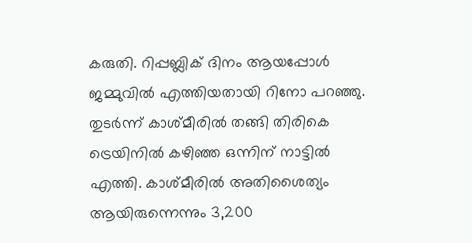കരുതി. റിപ്പബ്ലിക് ദിനം ആയപ്പോൾ ജമ്മുവിൽ എത്തിയതായി റിനോ പറഞ്ഞു. തുടർന്ന് കാശ്മീരിൽ തങ്ങി തിരികെ ട്രെയിനിൽ കഴിഞ്ഞ ഒന്നിന് നാട്ടിൽ എത്തി. കാശ്മീരിൽ അതിശൈത്യം ആയിരുന്നെന്നും 3,200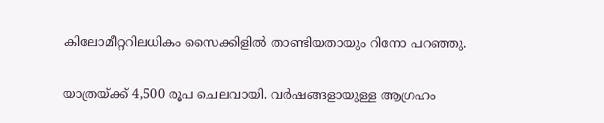കിലോമീറ്ററിലധികം സൈക്കിളിൽ താണ്ടിയതായും റിനോ പറഞ്ഞു.

യാത്രയ്ക്ക് 4,500 രൂപ ചെലവായി. വർഷങ്ങളായുള്ള ആഗ്രഹം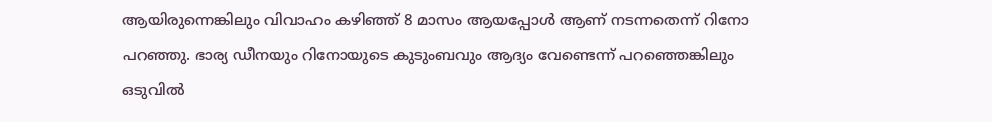ആയിരുന്നെങ്കിലും വിവാഹം കഴിഞ്ഞ് 8 മാസം ആയപ്പോൾ ആണ് നടന്നതെന്ന് റിനോ പറഞ്ഞു. ഭാര്യ ഡീനയും റിനോയുടെ കുടുംബവും ആദ്യം വേണ്ടെന്ന് പറഞ്ഞെങ്കിലും ഒടുവിൽ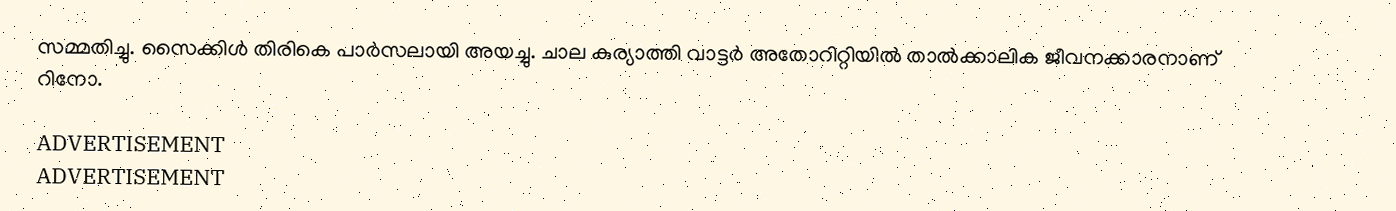സമ്മതിച്ചു. സൈക്കിൾ തിരികെ പാർസലായി അയച്ചു. ചാല കുര്യാത്തി വാട്ടർ അതോറിറ്റിയിൽ താൽക്കാലിക ജീവനക്കാരനാണ് റിനോ.

ADVERTISEMENT
ADVERTISEMENT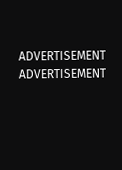ADVERTISEMENT
ADVERTISEMENT